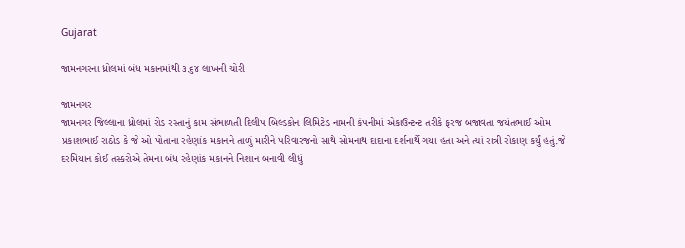Gujarat

જામનગરના ધ્રોલમાં બંધ મકાનમાંથી ૩.૬૪ લાખની ચોરી

જામનગર
જામનગર જિલ્લાના ધ્રોલમાં રોડ રસ્તાનું કામ સંભાળતી દિલીપ બિલ્ડકોન લિમિટેડ નામની કંપનીમાં એકાઉન્ટન્ટ તરીકે ફરજ બજાવતા જયંતભાઈ ઓમ પ્રકાશભાઈ રાઠોડ કે જે ઓ પોતાના રહેણાંક મકાનને તાળું મારીને પરિવારજનો સાથે સોમનાથ દાદાના દર્શનાર્થે ગયા હતા અને ત્યાં રાત્રી રોકાણ કર્યું હતું.જે દરમિયાન કોઈ તસ્કરોએ તેમના બંધ રહેણાંક મકાનને નિશાન બનાવી લીધું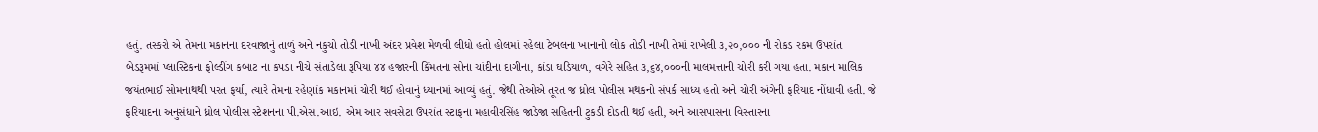હતું. તસ્કરો એ તેમના મકાનના દરવાજાનું તાળું અને નકુચો તોડી નાખી અંદર પ્રવેશ મેળવી લીધો હતો હોલમાં રહેલા ટેબલના ખાનાનો લોક તોડી નાખી તેમાં રાખેલી ૩,૨૦,૦૦૦ ની રોકડ રકમ ઉપરાંત બેડરૂમમાં પ્લાસ્ટિકના ફોલ્ડીંગ કબાટ ના કપડા નીચે સંતાડેલા રૂપિયા ૪૪ હજારની કિંમતના સોના ચાંદીના દાગીના, કાંડા ઘડિયાળ, વગેરે સહિત ૩,૬૪,૦૦૦ની માલમત્તાની ચોરી કરી ગયા હતા. મકાન માલિક જયંતભાઈ સોમનાથથી પરત ફર્યા, ત્યારે તેમના રહેણાંક મકાનમાં ચોરી થઈ હોવાનું ધ્યાનમાં આવ્યું હતું. જેથી તેઓએ તૂરત જ ધ્રોલ પોલીસ મથકનો સંપર્ક સાધ્ય હતો અને ચોરી અંગેની ફરિયાદ નોંધાવી હતી. જે ફરિયાદના અનુસંધાને ધ્રોલ પોલીસ સ્ટેશનના પી.એસ.આઇ. એમ આર સવસેટા ઉપરાંત સ્ટાફના મહાવીરસિંહ જાડેજા સહિતની ટુકડી દોડતી થઈ હતી, અને આસપાસના વિસ્તારના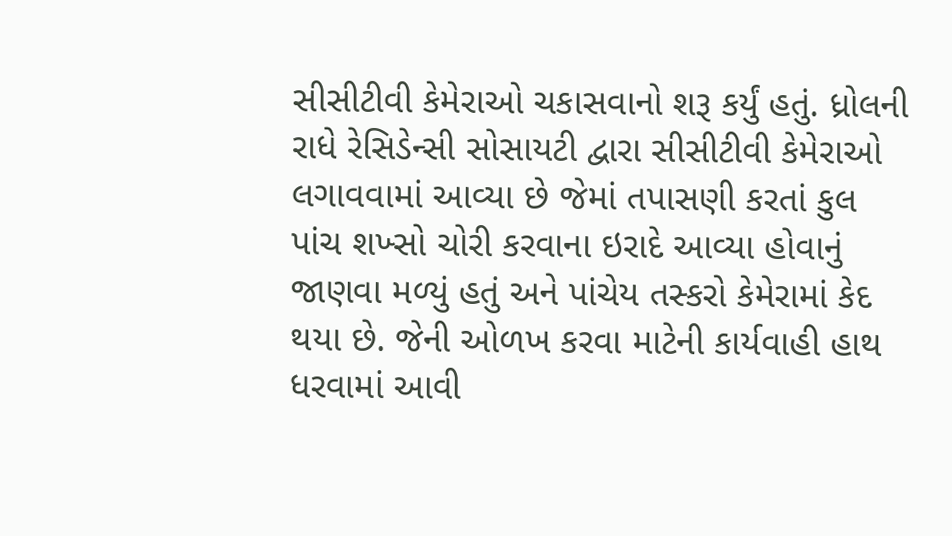સીસીટીવી કેમેરાઓ ચકાસવાનો શરૂ કર્યું હતું. ધ્રોલની રાધે રેસિડેન્સી સોસાયટી દ્વારા સીસીટીવી કેમેરાઓ લગાવવામાં આવ્યા છે જેમાં તપાસણી કરતાં કુલ પાંચ શખ્સો ચોરી કરવાના ઇરાદે આવ્યા હોવાનું જાણવા મળ્યું હતું અને પાંચેય તસ્કરો કેમેરામાં કેદ થયા છે. જેની ઓળખ કરવા માટેની કાર્યવાહી હાથ ધરવામાં આવી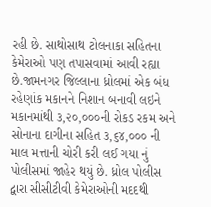રહી છે. સાથોસાથ ટોલનાકા સહિતના કેમેરાઓ પણ તપાસવામાં આવી રહ્યા છે.જામનગર જિલ્લાના ધ્રોલમાં એક બંધ રહેણાંક મકાનને નિશાન બનાવી લઇને મકાનમાંથી ૩,૨૦,૦૦૦ની રોકડ રકમ અને સોનાના દાગીના સહિત ૩,૬૪,૦૦૦ ની માલ મત્તાની ચોરી કરી લઈ ગયા નું પોલીસમાં જાહેર થયું છે. ધ્રોલ પોલીસ દ્વારા સીસીટીવી કેમેરાઓની મદદથી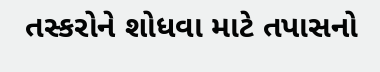તસ્કરોને શોધવા માટે તપાસનો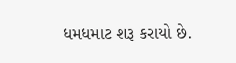ધમધમાટ શરૂ કરાયો છે.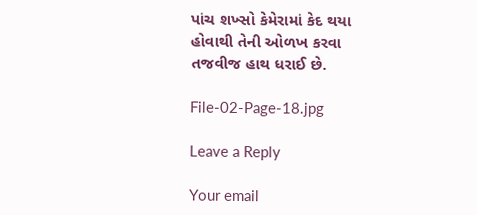પાંચ શખ્સો કેમેરામાં કેદ થયા હોવાથી તેની ઓળખ કરવા તજવીજ હાથ ધરાઈ છે.

File-02-Page-18.jpg

Leave a Reply

Your email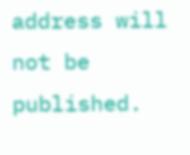address will not be published.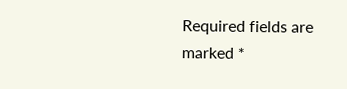Required fields are marked *